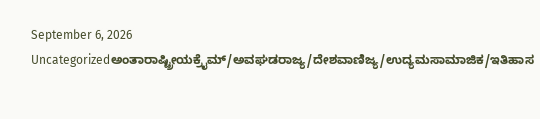September 6, 2026
Uncategorizedಅಂತಾರಾಷ್ಟ್ರೀಯಕ್ರೈಮ್/ಅವಘಡರಾಜ್ಯ/ದೇಶವಾಣಿಜ್ಯ/ಉದ್ಯಮಸಾಮಾಜಿಕ/ಇತಿಹಾಸ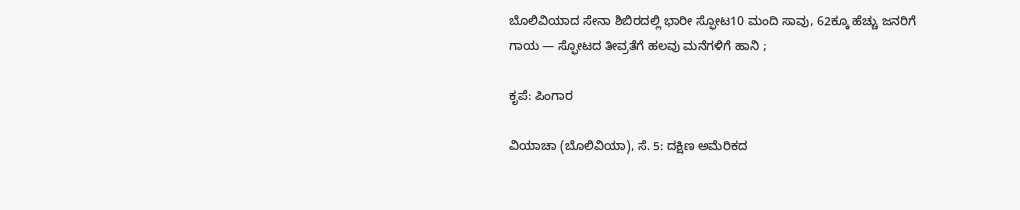ಬೊಲಿವಿಯಾದ ಸೇನಾ ಶಿಬಿರದಲ್ಲಿ ಭಾರೀ ಸ್ಫೋಟ10 ಮಂದಿ ಸಾವು, 62ಕ್ಕೂ ಹೆಚ್ಚು ಜನರಿಗೆ ಗಾಯ — ಸ್ಫೋಟದ ತೀವ್ರತೆಗೆ ಹಲವು ಮನೆಗಳಿಗೆ ಹಾನಿ ;

ಕೃಪೆ: ಪಿಂಗಾರ

ವಿಯಾಚಾ (ಬೊಲಿವಿಯಾ), ಸೆ. 5: ದಕ್ಷಿಣ ಅಮೆರಿಕದ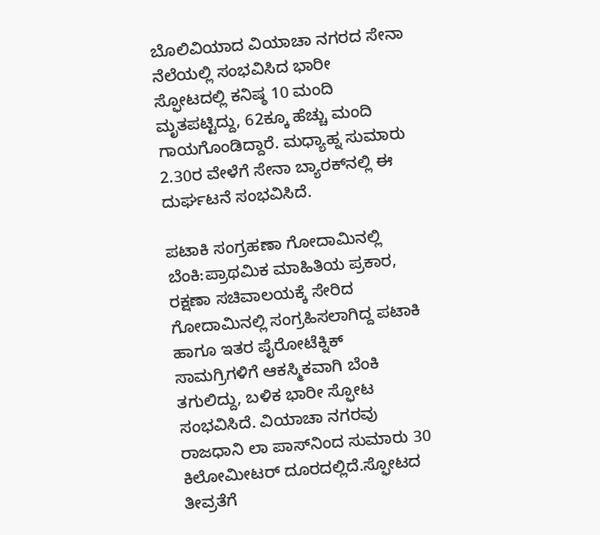ಬೊಲಿವಿಯಾದ ವಿಯಾಚಾ ನಗರದ ಸೇನಾ ನೆಲೆಯಲ್ಲಿ ಸಂಭವಿಸಿದ ಭಾರೀ ಸ್ಫೋಟದಲ್ಲಿ ಕನಿಷ್ಠ 10 ಮಂದಿ ಮೃತಪಟ್ಟಿದ್ದು, 62ಕ್ಕೂ ಹೆಚ್ಚು ಮಂದಿ ಗಾಯಗೊಂಡಿದ್ದಾರೆ. ಮಧ್ಯಾಹ್ನ ಸುಮಾರು 2.30ರ ವೇಳೆಗೆ ಸೇನಾ ಬ್ಯಾರಕ್‌ನಲ್ಲಿ ಈ ದುರ್ಘಟನೆ ಸಂಭವಿಸಿದೆ.

ಪಟಾಕಿ ಸಂಗ್ರಹಣಾ ಗೋದಾಮಿನಲ್ಲಿ ಬೆಂಕಿ:ಪ್ರಾಥಮಿಕ ಮಾಹಿತಿಯ ಪ್ರಕಾರ, ರಕ್ಷಣಾ ಸಚಿವಾಲಯಕ್ಕೆ ಸೇರಿದ ಗೋದಾಮಿನಲ್ಲಿ ಸಂಗ್ರಹಿಸಲಾಗಿದ್ದ ಪಟಾಕಿ ಹಾಗೂ ಇತರ ಪೈರೋಟೆಕ್ನಿಕ್ ಸಾಮಗ್ರಿಗಳಿಗೆ ಆಕಸ್ಮಿಕವಾಗಿ ಬೆಂಕಿ ತಗುಲಿದ್ದು, ಬಳಿಕ ಭಾರೀ ಸ್ಫೋಟ ಸಂಭವಿಸಿದೆ. ವಿಯಾಚಾ ನಗರವು ರಾಜಧಾನಿ ಲಾ ಪಾಸ್‌ನಿಂದ ಸುಮಾರು 30 ಕಿಲೋಮೀಟರ್ ದೂರದಲ್ಲಿದೆ.ಸ್ಫೋಟದ ತೀವ್ರತೆಗೆ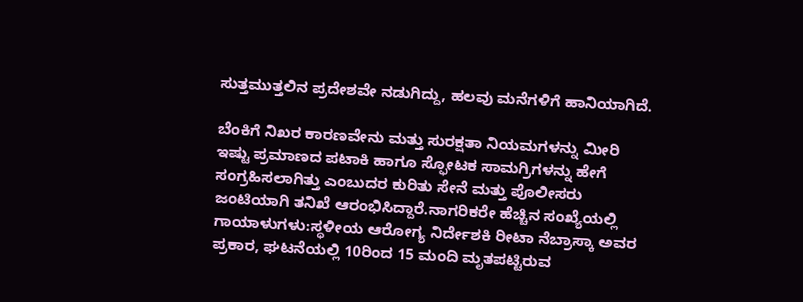ಸುತ್ತಮುತ್ತಲಿನ ಪ್ರದೇಶವೇ ನಡುಗಿದ್ದು, ಹಲವು ಮನೆಗಳಿಗೆ ಹಾನಿಯಾಗಿದೆ.

ಬೆಂಕಿಗೆ ನಿಖರ ಕಾರಣವೇನು ಮತ್ತು ಸುರಕ್ಷತಾ ನಿಯಮಗಳನ್ನು ಮೀರಿ ಇಷ್ಟು ಪ್ರಮಾಣದ ಪಟಾಕಿ ಹಾಗೂ ಸ್ಫೋಟಕ ಸಾಮಗ್ರಿಗಳನ್ನು ಹೇಗೆ ಸಂಗ್ರಹಿಸಲಾಗಿತ್ತು ಎಂಬುದರ ಕುರಿತು ಸೇನೆ ಮತ್ತು ಪೊಲೀಸರು ಜಂಟಿಯಾಗಿ ತನಿಖೆ ಆರಂಭಿಸಿದ್ದಾರೆ.ನಾಗರಿಕರೇ ಹೆಚ್ಚಿನ ಸಂಖ್ಯೆಯಲ್ಲಿ ಗಾಯಾಳುಗಳು:ಸ್ಥಳೀಯ ಆರೋಗ್ಯ ನಿರ್ದೇಶಕಿ ರೀಟಾ ನೆಬ್ರಾಸ್ಕಾ ಅವರ ಪ್ರಕಾರ, ಘಟನೆಯಲ್ಲಿ 10ರಿಂದ 15 ಮಂದಿ ಮೃತಪಟ್ಟಿರುವ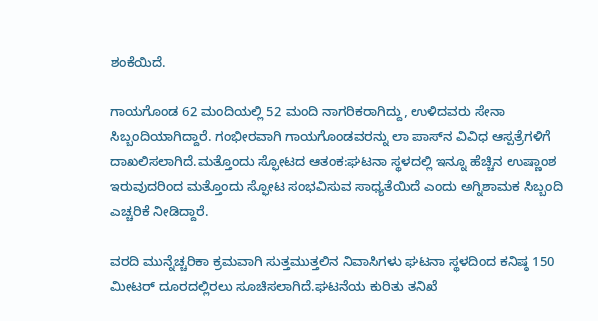ಶಂಕೆಯಿದೆ.

ಗಾಯಗೊಂಡ 62 ಮಂದಿಯಲ್ಲಿ 52 ಮಂದಿ ನಾಗರಿಕರಾಗಿದ್ದು, ಉಳಿದವರು ಸೇನಾ ಸಿಬ್ಬಂದಿಯಾಗಿದ್ದಾರೆ. ಗಂಭೀರವಾಗಿ ಗಾಯಗೊಂಡವರನ್ನು ಲಾ ಪಾಸ್‌ನ ವಿವಿಧ ಆಸ್ಪತ್ರೆಗಳಿಗೆ ದಾಖಲಿಸಲಾಗಿದೆ.ಮತ್ತೊಂದು ಸ್ಫೋಟದ ಆತಂಕ:ಘಟನಾ ಸ್ಥಳದಲ್ಲಿ ಇನ್ನೂ ಹೆಚ್ಚಿನ ಉಷ್ಣಾಂಶ ಇರುವುದರಿಂದ ಮತ್ತೊಂದು ಸ್ಫೋಟ ಸಂಭವಿಸುವ ಸಾಧ್ಯತೆಯಿದೆ ಎಂದು ಅಗ್ನಿಶಾಮಕ ಸಿಬ್ಬಂದಿ ಎಚ್ಚರಿಕೆ ನೀಡಿದ್ದಾರೆ.

ವರದಿ ಮುನ್ನೆಚ್ಚರಿಕಾ ಕ್ರಮವಾಗಿ ಸುತ್ತಮುತ್ತಲಿನ ನಿವಾಸಿಗಳು ಘಟನಾ ಸ್ಥಳದಿಂದ ಕನಿಷ್ಠ 150 ಮೀಟರ್ ದೂರದಲ್ಲಿರಲು ಸೂಚಿಸಲಾಗಿದೆ.ಘಟನೆಯ ಕುರಿತು ತನಿಖೆ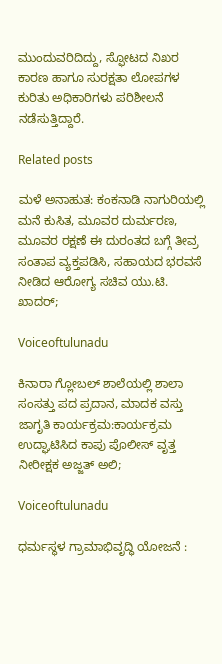ಮುಂದುವರಿದಿದ್ದು, ಸ್ಫೋಟದ ನಿಖರ ಕಾರಣ ಹಾಗೂ ಸುರಕ್ಷತಾ ಲೋಪಗಳ ಕುರಿತು ಅಧಿಕಾರಿಗಳು ಪರಿಶೀಲನೆ ನಡೆಸುತ್ತಿದ್ದಾರೆ.

Related posts

ಮಳೆ ಅನಾಹುತ: ಕಂಕನಾಡಿ ನಾಗುರಿಯಲ್ಲಿ ಮನೆ ಕುಸಿತ, ಮೂವರ ದುರ್ಮರಣ, ಮೂವರ ರಕ್ಷಣೆ ಈ ದುರಂತದ ಬಗ್ಗೆ ತೀವ್ರ ಸಂತಾಪ ವ್ಯಕ್ತಪಡಿಸಿ, ಸಹಾಯದ ಭರವಸೆ ನೀಡಿದ ಆರೋಗ್ಯ ಸಚಿವ ಯು.ಟಿ. ಖಾದರ್;

Voiceoftulunadu

ಕಿನಾರಾ ಗ್ಲೋಬಲ್ ಶಾಲೆಯಲ್ಲಿ ಶಾಲಾ ಸಂಸತ್ತು ಪದ ಪ್ರದಾನ, ಮಾದಕ ವಸ್ತು ಜಾಗೃತಿ ಕಾರ್ಯಕ್ರಮ:ಕಾರ್ಯಕ್ರಮ ಉದ್ಘಾಟಿಸಿದ ಕಾಪು ಪೊಲೀಸ್ ವೃತ್ತ ನೀರೀಕ್ಷಕ ಅಜ್ಜತ್ ಅಲಿ;

Voiceoftulunadu

ಧರ್ಮಸ್ಥಳ ಗ್ರಾಮಾಭಿವೃದ್ಧಿ ಯೋಜನೆ :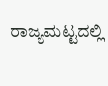ರಾಜ್ಯಮಟ್ಟದಲ್ಲಿ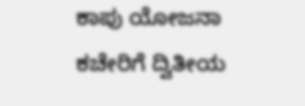ಕಾಪು ಯೋಜನಾ ಕಚೇರಿಗೆ ದ್ವಿತೀಯ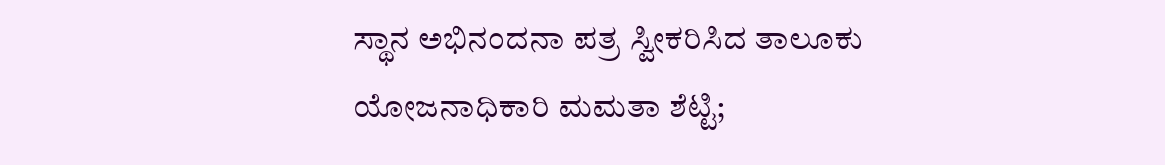ಸ್ಥಾನ ಅಭಿನಂದನಾ ಪತ್ರ ಸ್ವೀಕರಿಸಿದ ತಾಲೂಕು ಯೋಜನಾಧಿಕಾರಿ ಮಮತಾ ಶೆಟ್ಟಿ;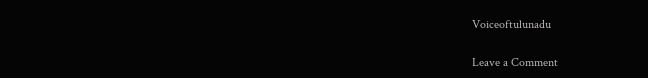Voiceoftulunadu

Leave a Comment